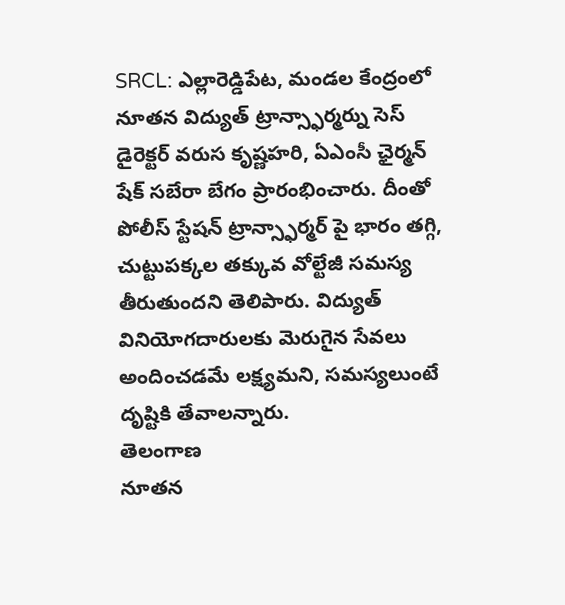SRCL: ఎల్లారెడ్డిపేట, మండల కేంద్రంలో నూతన విద్యుత్ ట్రాన్స్ఫార్మర్ను సెస్ డైరెక్టర్ వరుస కృష్ణహరి, ఏఎంసీ ఛైర్మన్ షేక్ సబేరా బేగం ప్రారంభించారు. దీంతో పోలీస్ స్టేషన్ ట్రాన్స్ఫార్మర్ పై భారం తగ్గి, చుట్టుపక్కల తక్కువ వోల్టేజీ సమస్య తీరుతుందని తెలిపారు. విద్యుత్ వినియోగదారులకు మెరుగైన సేవలు అందించడమే లక్ష్యమని, సమస్యలుంటే దృష్టికి తేవాలన్నారు.
తెలంగాణ
నూతన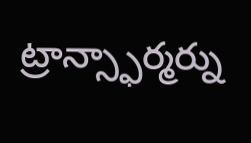ట్రాన్స్ఫార్మర్ను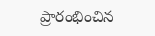ప్రారంభించిన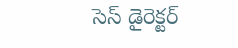సెస్ డైరెక్టర్